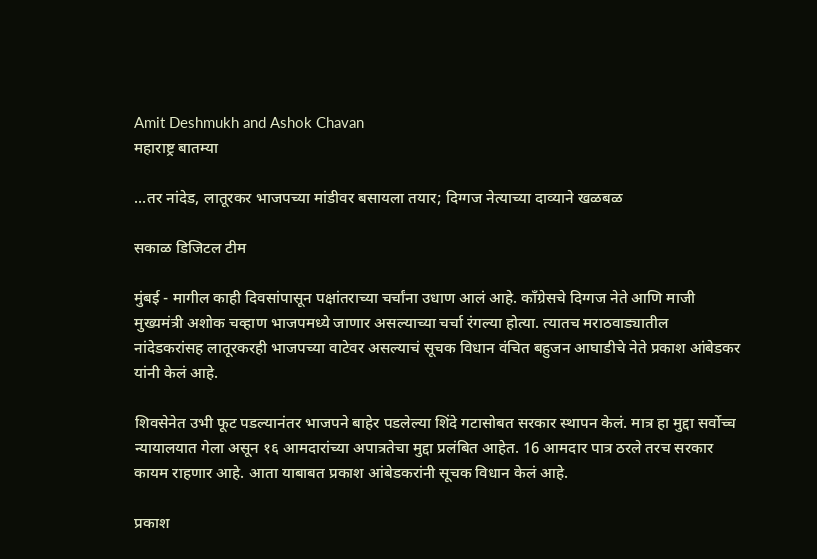Amit Deshmukh and Ashok Chavan
महाराष्ट्र बातम्या

...तर नांदेड, लातूरकर भाजपच्या मांडीवर बसायला तयार; दिग्गज नेत्याच्या दाव्याने खळबळ

सकाळ डिजिटल टीम

मुंबई - मागील काही दिवसांपासून पक्षांतराच्या चर्चांना उधाण आलं आहे. काँग्रेसचे दिग्गज नेते आणि माजी मुख्यमंत्री अशोक चव्हाण भाजपमध्ये जाणार असल्याच्या चर्चा रंगल्या होत्या. त्यातच मराठवाड्यातील नांदेडकरांसह लातूरकरही भाजपच्या वाटेवर असल्याचं सूचक विधान वंचित बहुजन आघाडीचे नेते प्रकाश आंबेडकर यांनी केलं आहे.

शिवसेनेत उभी फूट पडल्यानंतर भाजपने बाहेर पडलेल्या शिंदे गटासोबत सरकार स्थापन केलं. मात्र हा मुद्दा सर्वोच्च न्यायालयात गेला असून १६ आमदारांच्या अपात्रतेचा मुद्दा प्रलंबित आहेत. 16 आमदार पात्र ठरले तरच सरकार कायम राहणार आहे. आता याबाबत प्रकाश आंबेडकरांनी सूचक विधान केलं आहे.

प्रकाश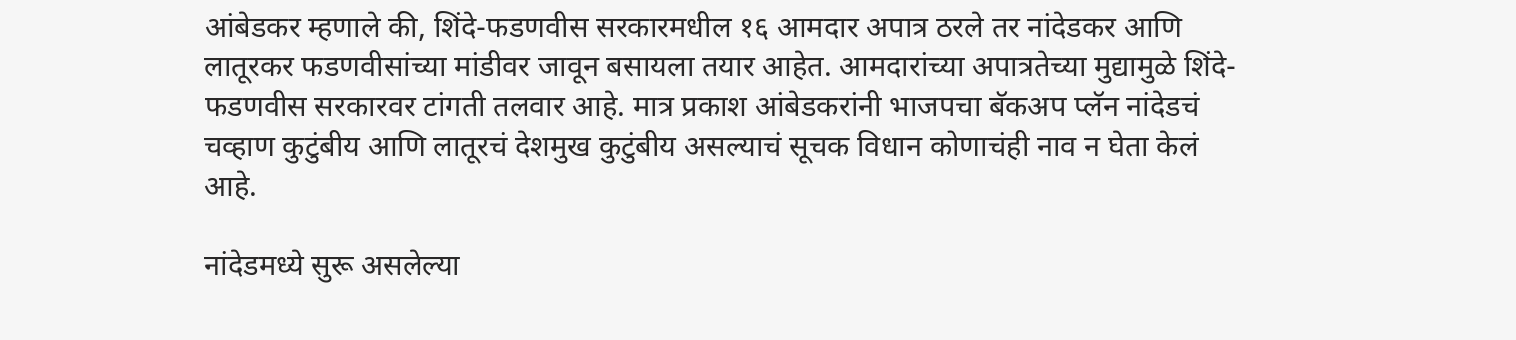आंबेडकर म्हणाले की, शिंदे-फडणवीस सरकारमधील १६ आमदार अपात्र ठरले तर नांदेडकर आणि लातूरकर फडणवीसांच्या मांडीवर जावून बसायला तयार आहेत. आमदारांच्या अपात्रतेच्या मुद्यामुळे शिंदे-फडणवीस सरकारवर टांगती तलवार आहे. मात्र प्रकाश आंबेडकरांनी भाजपचा बॅकअप प्लॅन नांदेडचं चव्हाण कुटुंबीय आणि लातूरचं देशमुख कुटुंबीय असल्याचं सूचक विधान कोणाचंही नाव न घेता केलं आहे.

नांदेडमध्ये सुरू असलेल्या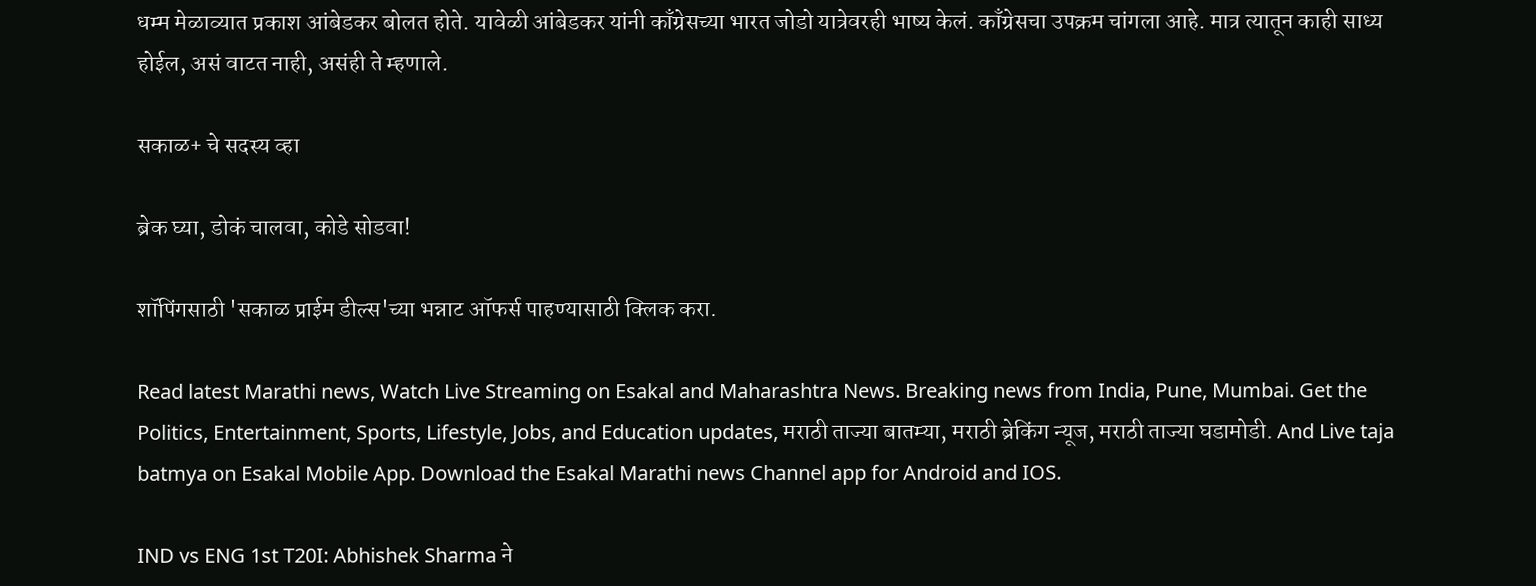धम्म मेळाव्यात प्रकाश आंबेडकर बोलत होते. यावेळी आंबेडकर यांनी काँग्रेसच्या भारत जोडो यात्रेवरही भाष्य केलं. काँग्रेसचा उपक्रम चांगला आहे. मात्र त्यातून काही साध्य होईल, असं वाटत नाही, असंही ते म्हणाले.

सकाळ+ चे सदस्य व्हा

ब्रेक घ्या, डोकं चालवा, कोडे सोडवा!

शॉपिंगसाठी 'सकाळ प्राईम डील्स'च्या भन्नाट ऑफर्स पाहण्यासाठी क्लिक करा.

Read latest Marathi news, Watch Live Streaming on Esakal and Maharashtra News. Breaking news from India, Pune, Mumbai. Get the Politics, Entertainment, Sports, Lifestyle, Jobs, and Education updates, मराठी ताज्या बातम्या, मराठी ब्रेकिंग न्यूज, मराठी ताज्या घडामोडी. And Live taja batmya on Esakal Mobile App. Download the Esakal Marathi news Channel app for Android and IOS.

IND vs ENG 1st T20I: Abhishek Sharma ने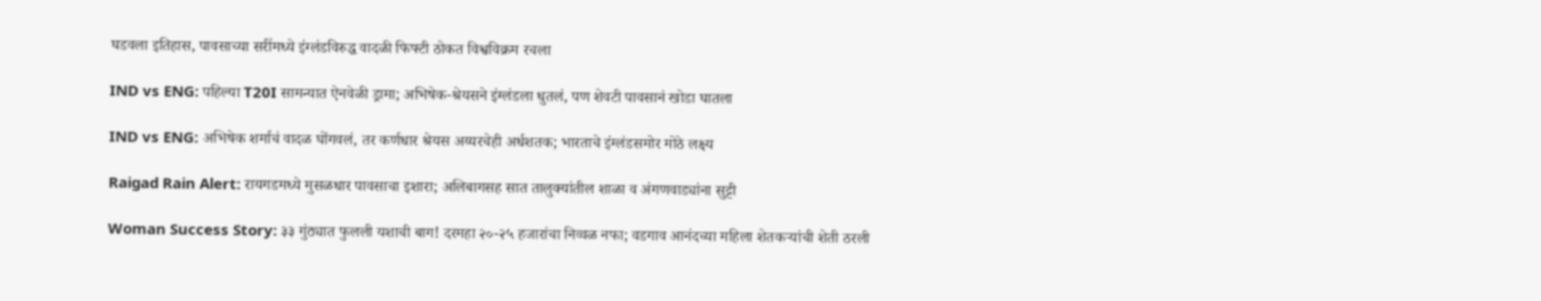घडवला इतिहास, पावसाच्या सरींमध्ये इंग्लंडविरुद्ध वादळी फिफ्टी ठोकत विश्वविक्रम रचला

IND vs ENG: पहिल्या T20I सामन्यात ऐनवेळी ड्रामा; अभिषेक-श्रेयसने इंग्लंडला धुतलं, पण शेवटी पावसानं खोडा घातला

IND vs ENG: अभिषेक शर्माचं वादळ घोंगवलं, तर कर्णधार श्रेयस अय्यरचेही अर्धशतक; भारताचे इंग्लंडसमोर मोठे लक्ष्य

Raigad Rain Alert: रायगडमध्ये मुसळधार पावसाचा इशारा; अलिबागसह सात तालुक्यांतील शाळा व अंगणवाड्यांना सुट्टी

Woman Success Story: ३३ गुंठ्यात फुलली यशाची बाग! दरमहा २०-२५ हजारांचा निव्वळ नफा; वडगाव आनंदच्या महिला शेतकऱ्यांची शेती ठरली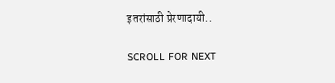इतरांसाठी प्रेरणादायी..

SCROLL FOR NEXT